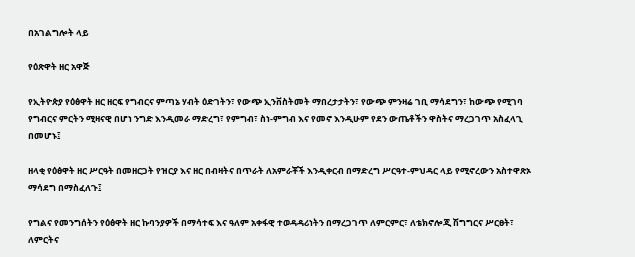በአገልግሎት ላይ

የዕጽዋት ዘር አዋጅ

የኢትዮጵያ የዕፅዋት ዘር ዘርፍ የግብርና ምጣኔ ሃብት ዕድገትን፣ የውጭ ኢንቨስትመት ማበረታታትን፣ የውጭ ምንዛሬ ገቢ ማሳደግን፣ ከውጭ የሚገባ የግብርና ምርትን ሚዛናዊ በሆነ ንግድ እንዲመራ ማድረግ፣ የምግብ፣ ስነ-ምግብ እና የመኖ እንዲሁም የደን ውጤቶችን ዋስትና ማረጋገጥ አስፈላጊ በመሆኑ፤

ዘላቂ የዕፅዋት ዘር ሥርዓት በመዘርጋት የዝርያ እና ዘር በብዛትና በጥራት ለአምራቾች እንዲቀርብ በማድረግ ሥርዓተ-ምህዳር ላይ የሚኖረውን አስተዋጽኦ ማሳደግ በማስፈለጉ፤

የግልና የመንግሰትን የዕፅዋት ዘር ኩባንያዎች በማሳተፍ እና ዓለም አቀፋዊ ተወዳዳሪነትን በማረጋገጥ ለምርምር፣ ለቴክኖሎጂ ሽግግርና ሥርፀት፣ ለምርትና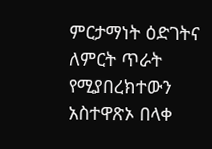ምርታማነት ዕድገትና ለምርት ጥራት የሚያበረክተውን አስተዋጽኦ በላቀ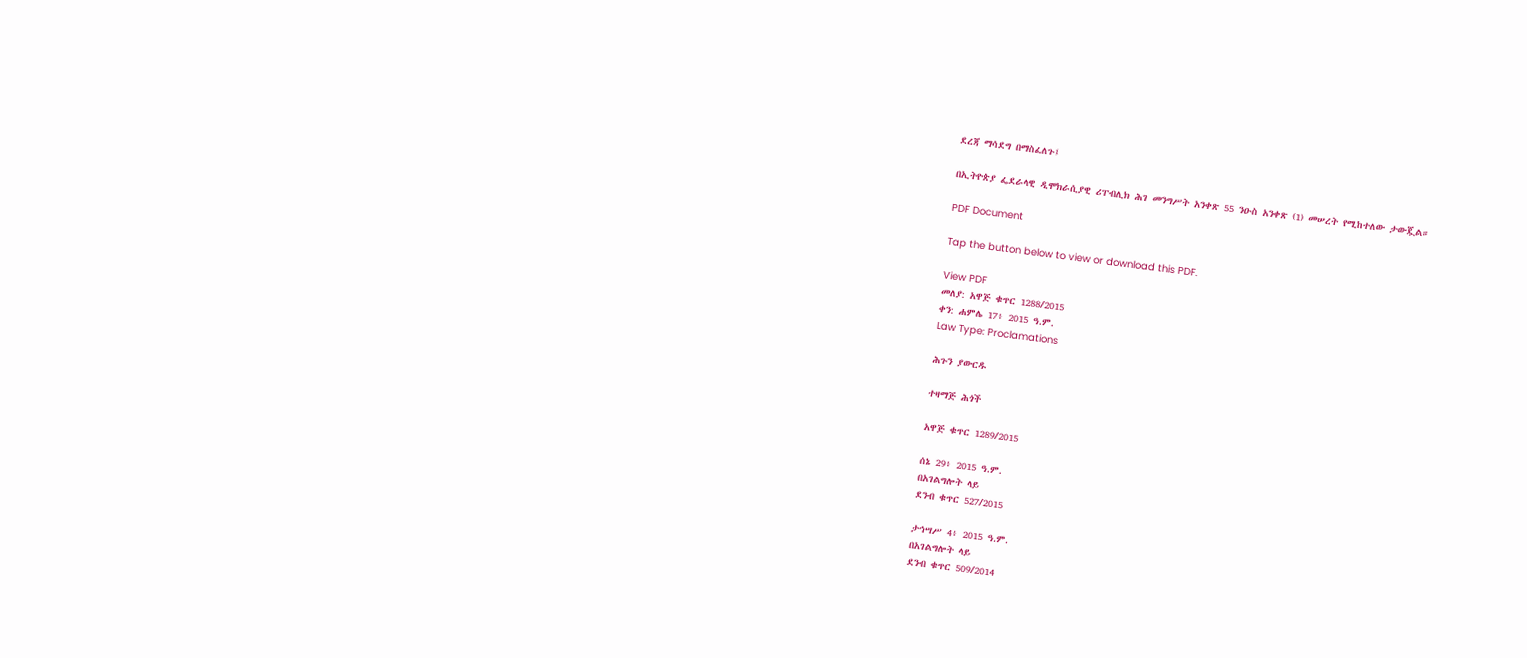ደረጃ ማሳደግ በማስፈለጉ፤

በኢትዮጵያ ፌደራላዊ ዲሞክራሲያዊ ሪፐብሊክ ሕገ መንግሥት አንቀጽ 55 ንዑስ አንቀጽ (1) መሠረት የሚከተለው ታውጇል።

PDF Document

Tap the button below to view or download this PDF.

View PDF
መለያ: አዋጅ ቁጥር 1288/2015
ቀን: ሐምሌ 17፥ 2015 ዓ.ም.
Law Type: Proclamations

ሕጉን ያውርዱ

ተዛማጅ ሕጎች

አዋጅ ቁጥር 1289/2015

ሰኔ 29፥ 2015 ዓ.ም.
በአገልግሎት ላይ
ደንብ ቁጥር 527/2015

ታኅሣሥ 4፥ 2015 ዓ.ም.
በአገልግሎት ላይ
ደንብ ቁጥር 509/2014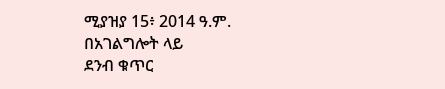ሚያዝያ 15፥ 2014 ዓ.ም.
በአገልግሎት ላይ
ደንብ ቁጥር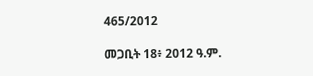465/2012

መጋቢት 18፥ 2012 ዓ.ም.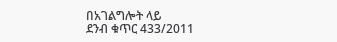በአገልግሎት ላይ
ደንብ ቁጥር 433/2011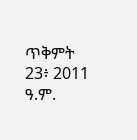ጥቅምት 23፥ 2011 ዓ.ም.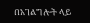በአገልግሎት ላይ